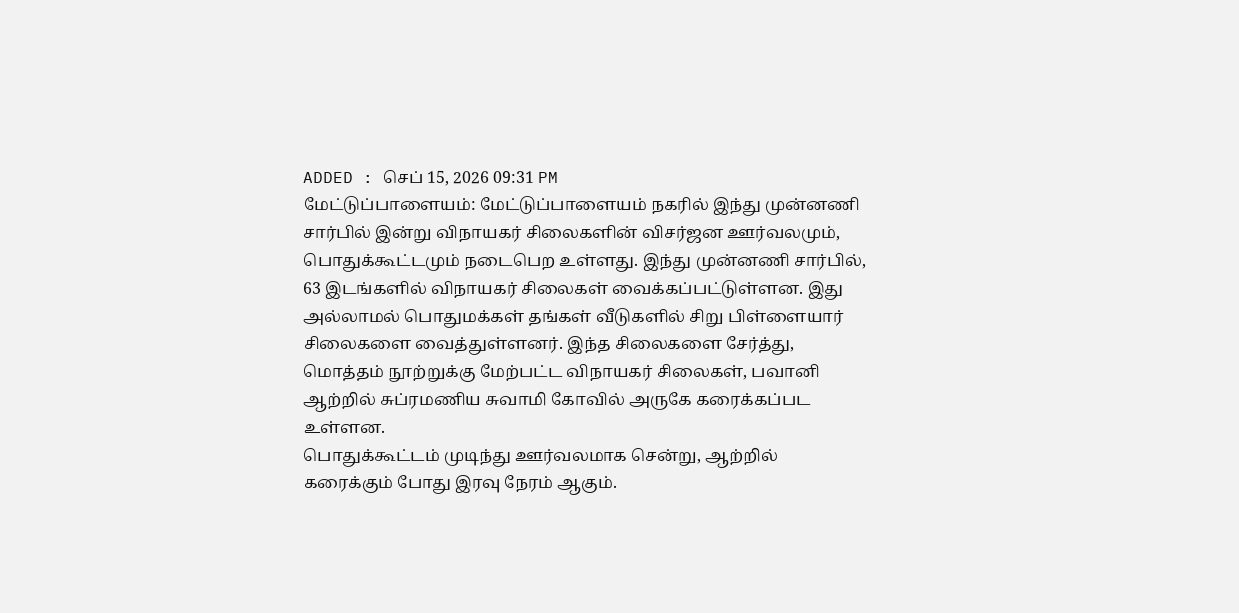ADDED : செப் 15, 2026 09:31 PM
மேட்டுப்பாளையம்: மேட்டுப்பாளையம் நகரில் இந்து முன்னணி சார்பில் இன்று விநாயகர் சிலைகளின் விசர்ஜன ஊர்வலமும், பொதுக்கூட்டமும் நடைபெற உள்ளது. இந்து முன்னணி சார்பில், 63 இடங்களில் விநாயகர் சிலைகள் வைக்கப்பட்டுள்ளன. இது அல்லாமல் பொதுமக்கள் தங்கள் வீடுகளில் சிறு பிள்ளையார் சிலைகளை வைத்துள்ளனர். இந்த சிலைகளை சேர்த்து, மொத்தம் நூற்றுக்கு மேற்பட்ட விநாயகர் சிலைகள், பவானி ஆற்றில் சுப்ரமணிய சுவாமி கோவில் அருகே கரைக்கப்பட உள்ளன.
பொதுக்கூட்டம் முடிந்து ஊர்வலமாக சென்று, ஆற்றில் கரைக்கும் போது இரவு நேரம் ஆகும்.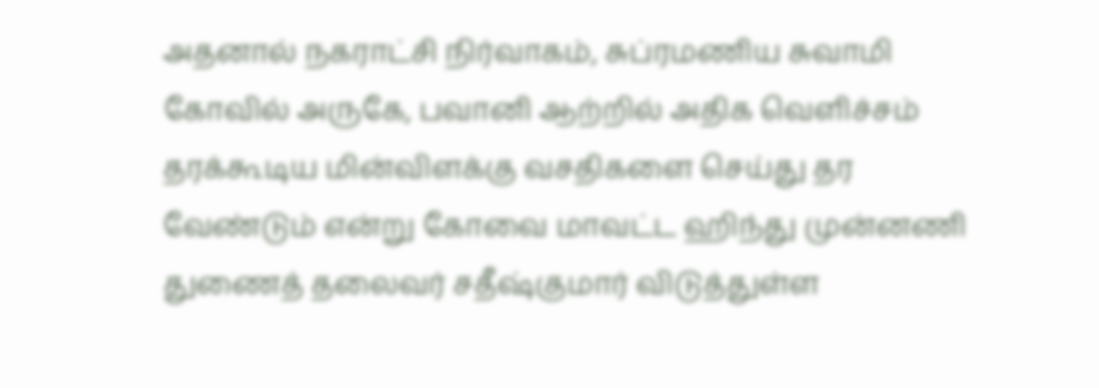அதனால் நகராட்சி நிர்வாகம், சுப்ரமணிய சுவாமி கோவில் அருகே, பவானி ஆற்றில் அதிக வெளிச்சம் தரக்கூடிய மின்விளக்கு வசதிகளை செய்து தர வேண்டும் என்று கோவை மாவட்ட ஹிந்து முன்னணி துணைத் தலைவர் சதீஷ்குமார் விடுத்துள்ள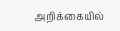அறிக்கையில்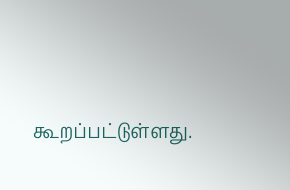கூறப்பட்டுள்ளது.